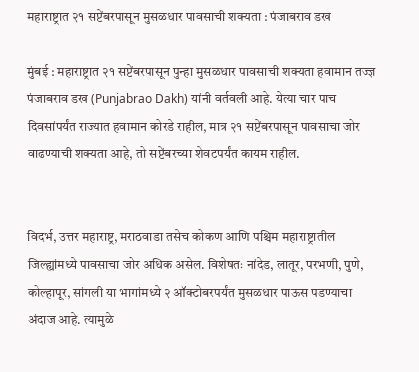महाराष्ट्रात २१ सप्टेंबरपासून मुसळधार पावसाची शक्यता : पंजाबराव डख

मुंबई : महाराष्ट्रात २१ सप्टेंबरपासून पुन्हा मुसळधार पावसाची शक्यता हवामान तज्ज्ञ पंजाबराव डख (Punjabrao Dakh) यांनी वर्तवली आहे. येत्या चार पाच दिवसांपर्यंत राज्यात हवामान कोरडे राहील, मात्र २१ सप्टेंबरपासून पावसाचा जोर वाढण्याची शक्यता आहे, तो सप्टेंबरच्या शेवटपर्यंत कायम राहील.


विदर्भ, उत्तर महाराष्ट्र, मराठवाडा तसेच कोकण आणि पश्चिम महाराष्ट्रातील जिल्ह्यांमध्ये पावसाचा जोर अधिक असेल. विशेषतः नांदेड, लातूर, परभणी, पुणे, कोल्हापूर, सांगली या भागांमध्ये २ ऑक्टोबरपर्यंत मुसळधार पाऊस पडण्याचा अंदाज आहे. त्यामुळे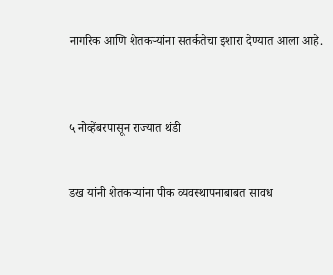नागरिक आणि शेतकऱ्यांना सतर्कतेचा इशारा देण्यात आला आहे.



५ नोव्हेंबरपासून राज्यात थंडी


डख यांनी शेतकऱ्यांना पीक व्यवस्थापनाबाबत सावध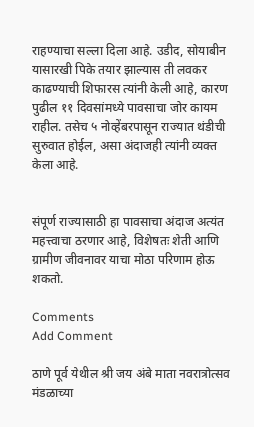राहण्याचा सल्ला दिला आहे. उडीद, सोयाबीन यासारखी पिके तयार झाल्यास ती लवकर काढण्याची शिफारस त्यांनी केली आहे, कारण पुढील ११ दिवसांमध्ये पावसाचा जोर कायम राहील. तसेच ५ नोव्हेंबरपासून राज्यात थंडीची सुरुवात होईल, असा अंदाजही त्यांनी व्यक्त केला आहे.


संपूर्ण राज्यासाठी हा पावसाचा अंदाज अत्यंत महत्त्वाचा ठरणार आहे, विशेषतः शेती आणि ग्रामीण जीवनावर याचा मोठा परिणाम होऊ शकतो.

Comments
Add Comment

ठाणे पूर्व येथील श्री जय अंबे माता नवरात्रोत्सव मंडळाच्या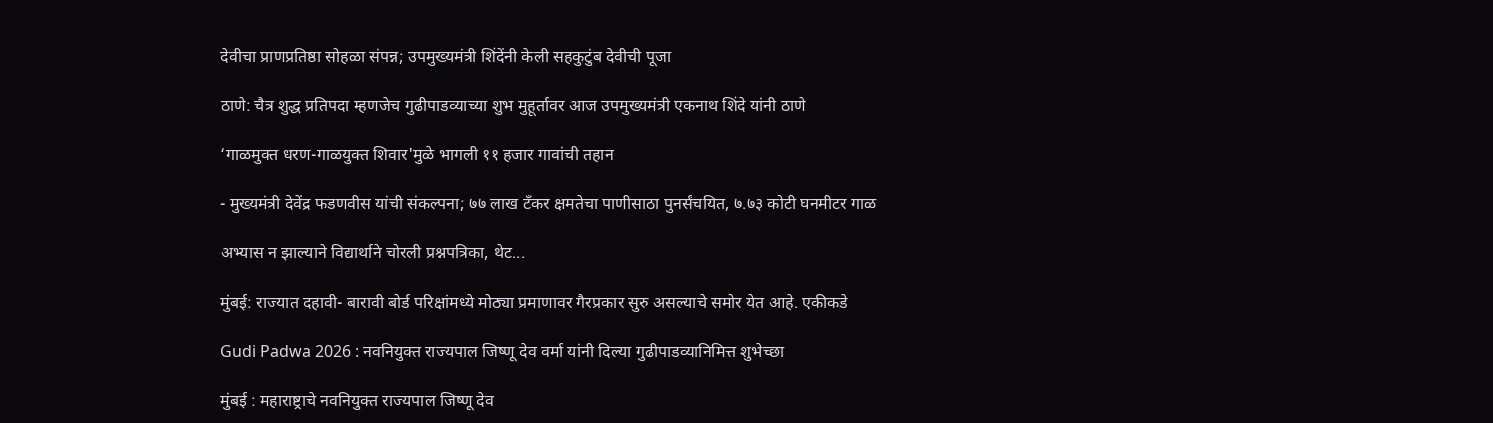देवीचा प्राणप्रतिष्ठा सोहळा संपन्न; उपमुख्यमंत्री शिंदेंनी केली सहकुटुंब देवीची पूजा

ठाणे: चैत्र शुद्ध प्रतिपदा म्हणजेच गुढीपाडव्याच्या शुभ मुहूर्तावर आज उपमुख्यमंत्री एकनाथ शिंदे यांनी ठाणे

‘गाळमुक्त धरण-गाळयुक्त शिवार'मुळे भागली ११ हजार गावांची तहान

- मुख्यमंत्री देवेंद्र फडणवीस यांची संकल्पना; ७७ लाख टँकर क्षमतेचा पाणीसाठा पुनर्संचयित, ७.७३ कोटी घनमीटर गाळ

अभ्यास न झाल्याने विद्यार्थाने चोरली प्रश्नपत्रिका, थेट...

मुंबई: राज्यात दहावी- बारावी बोर्ड परिक्षांमध्ये मोठ्या प्रमाणावर गैरप्रकार सुरु असल्याचे समोर येत आहे. एकीकडे

Gudi Padwa 2026 : नवनियुक्त राज्यपाल जिष्णू देव वर्मा यांनी दिल्या गुढीपाडव्यानिमित्त शुभेच्छा

मुंबई : महाराष्ट्राचे नवनियुक्त राज्यपाल जिष्णू देव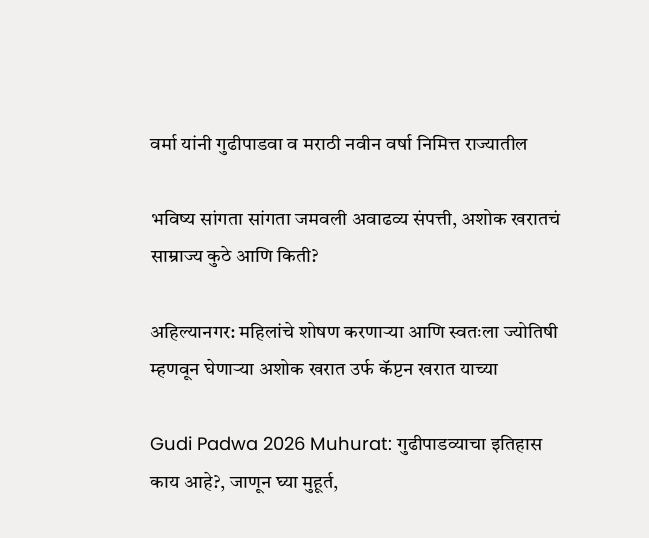वर्मा यांनी गुढीपाडवा व मराठी नवीन वर्षा निमित्त राज्यातील

भविष्य सांगता सांगता जमवली अवाढव्य संपत्ती, अशोक खरातचं साम्राज्य कुठे आणि किती?

अहिल्यानगर: महिलांचे शोषण करणाऱ्या आणि स्वतःला ज्योतिषी म्हणवून घेणाऱ्या अशोक खरात उर्फ कॅप्टन खरात याच्या

Gudi Padwa 2026 Muhurat: गुढीपाडव्याचा इतिहास काय आहे?, जाणून घ्या मुहूर्त,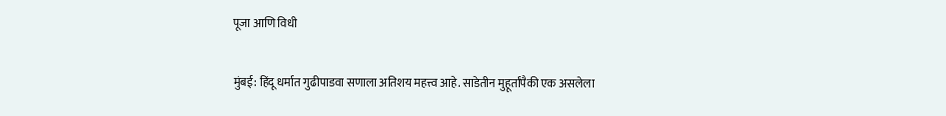पूजा आणि विधी

मुंबई: हिंदू धर्मात गुढीपाडवा सणाला अतिशय महत्त्व आहे. साडेतीन मुहूर्तांपैकी एक असलेला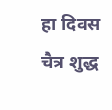हा दिवस चैत्र शुद्ध